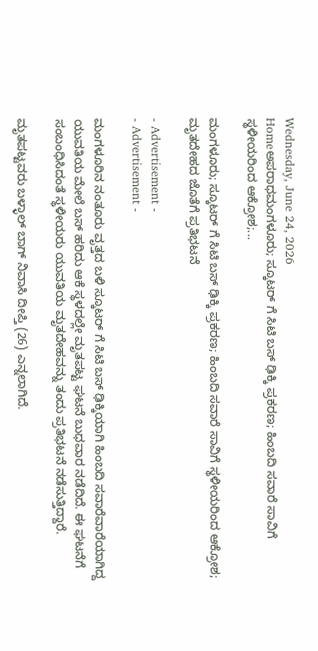Wednesday, June 24, 2026
Homeಅಪರಾಧಮಂಗಳೂರು; ಸ್ಕೂಟರ್ ಗೆ ಸಿಟಿ ಬಸ್‌ ಢಿಕ್ಕಿ ಪ್ರಕರಣ; ಹಿಂಬದಿ ಸವಾರೆ ಸಾವಿಗೆ ಸ್ಥಳೀಯರಿಂದ ಆಕ್ರೋಶ;...

ಮಂಗಳೂರು; ಸ್ಕೂಟರ್ ಗೆ ಸಿಟಿ ಬಸ್‌ ಢಿಕ್ಕಿ ಪ್ರಕರಣ; ಹಿಂಬದಿ ಸವಾರೆ ಸಾವಿಗೆ ಸ್ಥಳೀಯರಿಂದ ಆಕ್ರೋಶ; ಮೃತದೇಹದ ಜೊತೆಗೆ ಪ್ರತಿಭಟನೆ

- Advertisement -
- Advertisement -

ಮಂಗಳೂರಿನ ನಂತೂರು ವೃತ್ತದ ಬಳಿ ಸ್ಕೂಟರ್ ಗೆ ಸಿಟಿ ಬಸ್‌ ಢಿಕ್ಕಿಯಾಗಿ ಹಿಂಬದಿ ಸವಾರೆವಾರೆಯಾಗಿದ್ದ ಯುವತಿಯ ಮೇಲೆ ಬಸ್ ಹರಿದು ಆಕೆ ಸ್ಥಳದಲ್ಲೇ ಮೃತಪಟ್ಟ ಘಟನೆ ಬುಧವಾರ ನಡೆದಿದೆ. ಈ ಘಟನೆಗೆ ಸಂಬಂಧಿಸಿದಂತೆ ಸ್ಥಳೀಯರು ಯುವತಿಯ ಮೃತದೇಹವನ್ನು ತಂದು ಪ್ರತಿಭಟನೆ ನಡೆಸುತ್ತಿದ್ದಾರೆ.

ಮೃತಪಟ್ಟವರು ಬಳ್ಳಾಲ್ ಬಾಗ್ ನಿವಾಸಿ ದೀಪ್ತಿ (26) ಎನ್ನಲಾಗಿದೆ.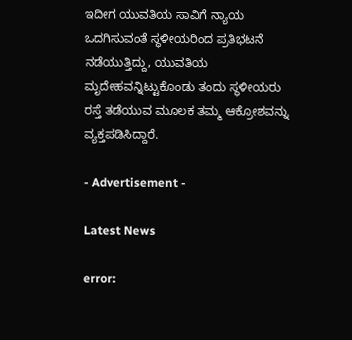ಇದೀಗ ಯುವತಿಯ ಸಾವಿಗೆ ನ್ಯಾಯ ಒದಗಿಸುವಂತೆ ಸ್ಥಳೀಯರಿಂದ ಪ್ರತಿಭಟನೆ ನಡೆಯುತ್ತಿದ್ದು, ಯುವತಿಯ ಮೃದೇಹವನ್ನಿಟ್ಟುಕೊಂಡು ತಂದು ಸ್ಥಳೀಯರು ರಸ್ತೆ ತಡೆಯುವ ಮೂಲಕ ತಮ್ಮ ಆಕ್ರೋಶವನ್ನು ವ್ಯಕ್ತಪಡಿಸಿದ್ದಾರೆ.

- Advertisement -

Latest News

error: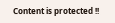Content is protected !!